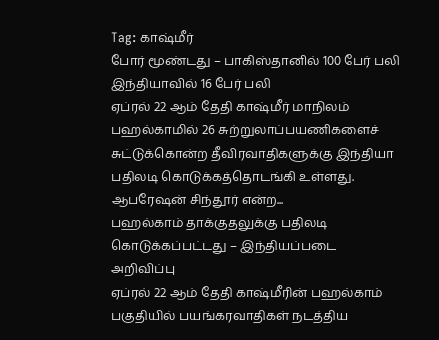Tag: காஷ்மீர்
போர் மூண்டது – பாகிஸ்தானில் 100 பேர் பலி இந்தியாவில் 16 பேர் பலி
ஏப்ரல் 22 ஆம் தேதி காஷ்மீர் மாநிலம் பஹல்காமில் 26 சுற்றுலாப்பயணிகளைச் சுட்டுக்கொன்ற தீவிரவாதிகளுக்கு இந்தியா பதிலடி கொடுக்கத்தொடங்கி உள்ளது. ஆபரேஷன் சிந்தூர் என்ற...
பஹல்காம் தாக்குதலுக்கு பதிலடி கொடுக்கப்பட்டது – இந்தியப்படை அறிவிப்பு
ஏப்ரல் 22 ஆம் தேதி காஷ்மீரின் பஹல்காம் பகுதியில் பயங்கரவாதிகள் நடத்திய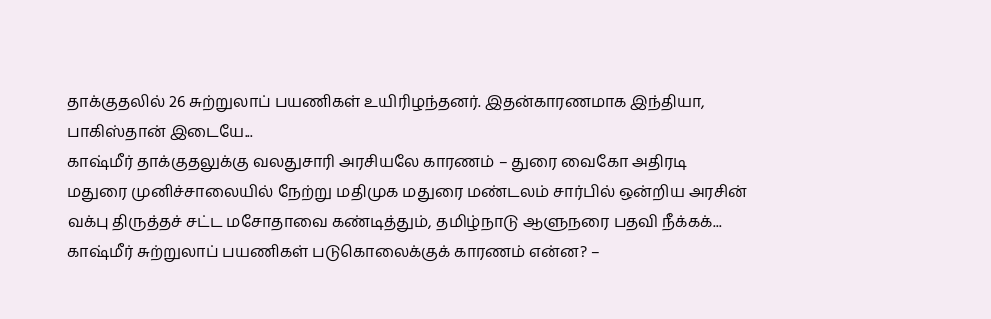தாக்குதலில் 26 சுற்றுலாப் பயணிகள் உயிரிழந்தனர். இதன்காரணமாக இந்தியா, பாகிஸ்தான் இடையே...
காஷ்மீர் தாக்குதலுக்கு வலதுசாரி அரசியலே காரணம் – துரை வைகோ அதிரடி
மதுரை முனிச்சாலையில் நேற்று மதிமுக மதுரை மண்டலம் சார்பில் ஒன்றிய அரசின் வக்பு திருத்தச் சட்ட மசோதாவை கண்டித்தும், தமிழ்நாடு ஆளுநரை பதவி நீக்கக்...
காஷ்மீர் சுற்றுலாப் பயணிகள் படுகொலைக்குக் காரணம் என்ன? –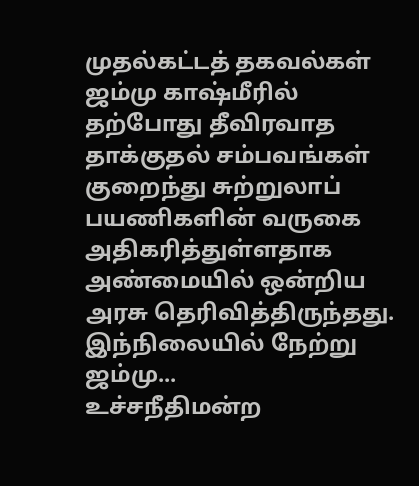முதல்கட்டத் தகவல்கள்
ஜம்மு காஷ்மீரில் தற்போது தீவிரவாத தாக்குதல் சம்பவங்கள் குறைந்து சுற்றுலாப் பயணிகளின் வருகை அதிகரித்துள்ளதாக அண்மையில் ஒன்றிய அரசு தெரிவித்திருந்தது. இந்நிலையில் நேற்று ஜம்மு...
உச்சநீதிமன்ற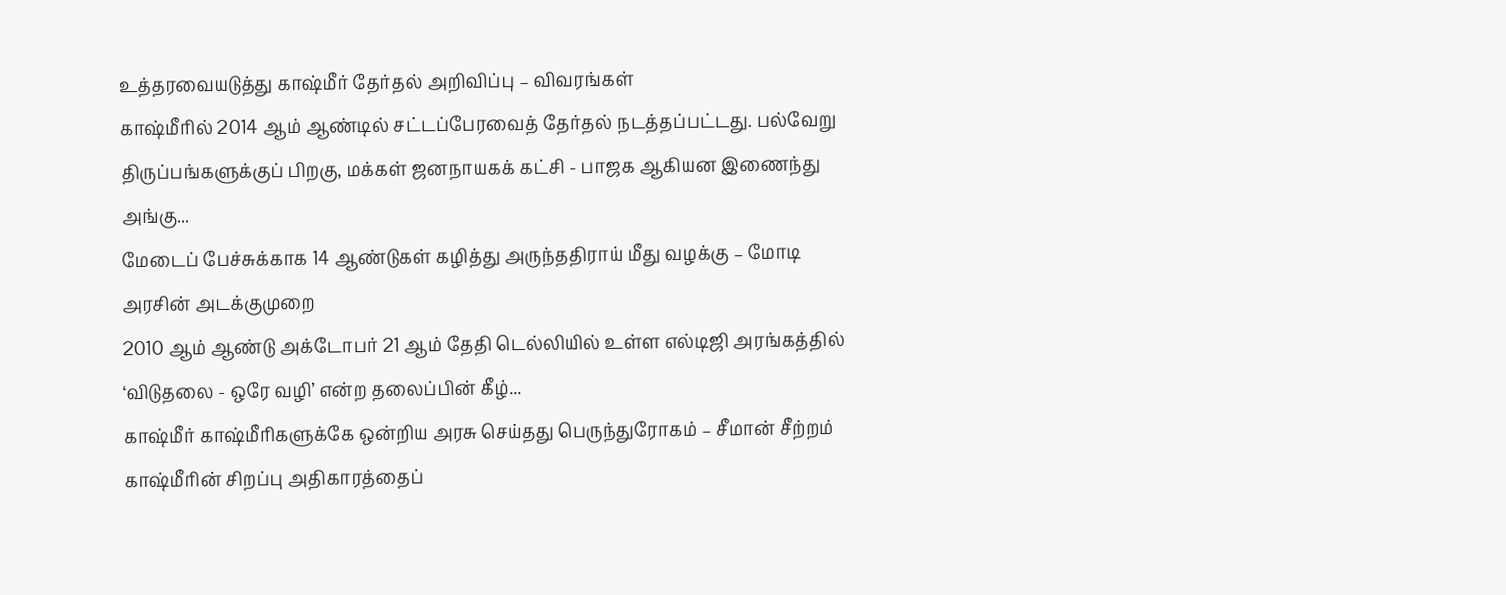உத்தரவையடுத்து காஷ்மீர் தேர்தல் அறிவிப்பு – விவரங்கள்
காஷ்மீரில் 2014 ஆம் ஆண்டில் சட்டப்பேரவைத் தேர்தல் நடத்தப்பட்டது. பல்வேறு திருப்பங்களுக்குப் பிறகு, மக்கள் ஜனநாயகக் கட்சி - பாஜக ஆகியன இணைந்து அங்கு...
மேடைப் பேச்சுக்காக 14 ஆண்டுகள் கழித்து அருந்ததிராய் மீது வழக்கு – மோடி அரசின் அடக்குமுறை
2010 ஆம் ஆண்டு அக்டோபர் 21 ஆம் தேதி டெல்லியில் உள்ள எல்டிஜி அரங்கத்தில் ‘விடுதலை - ஒரே வழி’ என்ற தலைப்பின் கீழ்...
காஷ்மீர் காஷ்மீரிகளுக்கே ஒன்றிய அரசு செய்தது பெருந்துரோகம் – சீமான் சீற்றம்
காஷ்மீரின் சிறப்பு அதிகாரத்தைப்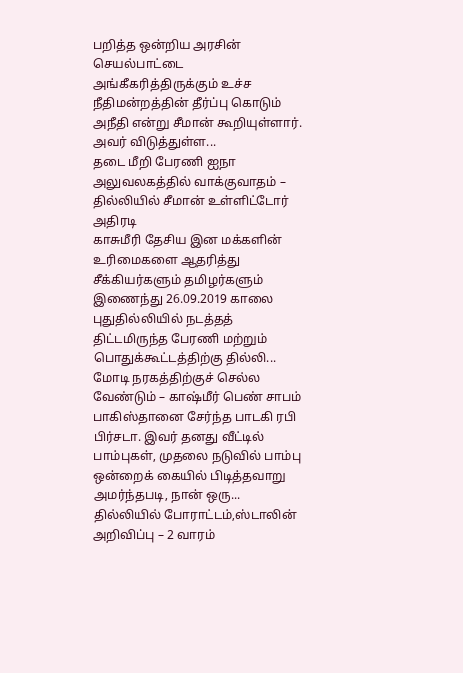பறித்த ஒன்றிய அரசின் செயல்பாட்டை அங்கீகரித்திருக்கும் உச்ச நீதிமன்றத்தின் தீர்ப்பு கொடும் அநீதி என்று சீமான் கூறியுள்ளார். அவர் விடுத்துள்ள...
தடை மீறி பேரணி ஐநா அலுவலகத்தில் வாக்குவாதம் – தில்லியில் சீமான் உள்ளிட்டோர் அதிரடி
காசுமீரி தேசிய இன மக்களின் உரிமைகளை ஆதரித்து சீக்கியர்களும் தமிழர்களும் இணைந்து 26.09.2019 காலை புதுதில்லியில் நடத்தத் திட்டமிருந்த பேரணி மற்றும் பொதுக்கூட்டத்திற்கு தில்லி...
மோடி நரகத்திற்குச் செல்ல வேண்டும் – காஷ்மீர் பெண் சாபம்
பாகிஸ்தானை சேர்ந்த பாடகி ரபி பிர்சடா. இவர் தனது வீட்டில் பாம்புகள், முதலை நடுவில் பாம்பு ஒன்றைக் கையில் பிடித்தவாறு அமர்ந்தபடி, நான் ஒரு...
தில்லியில் போராட்டம்,ஸ்டாலின் அறிவிப்பு – 2 வாரம்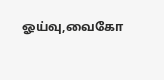ஓய்வு,வைகோ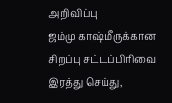அறிவிப்பு
ஜம்மு காஷ்மீருக்கான சிறப்பு சட்டப்பிரிவை இரத்து செய்து,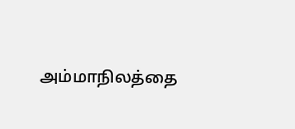அம்மாநிலத்தை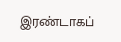இரண்டாகப்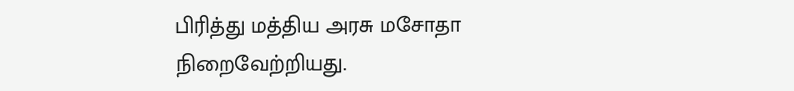பிரித்து மத்திய அரசு மசோதா நிறைவேற்றியது.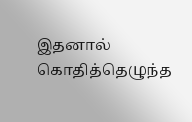இதனால் கொதித்தெழுந்த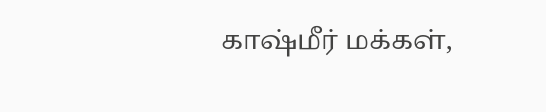காஷ்மீர் மக்கள்,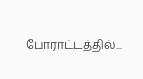போராட்டத்தில்...